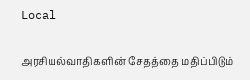Local

அரசியல்வாதிகளின் சேதத்தை மதிப்பிடும்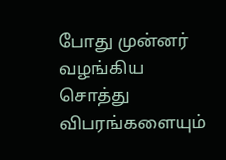போது முன்னர் வழங்கிய சொத்து விபரங்களையும்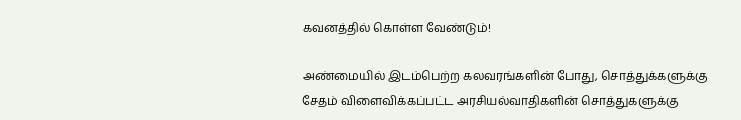கவனத்தில் கொள்ள வேண்டும்!

அண்மையில் இடம்பெற்ற கலவரங்களின் போது, சொத்துக்களுக்கு சேதம் விளைவிக்கப்பட்ட அரசியல்வாதிகளின் சொத்துகளுக்கு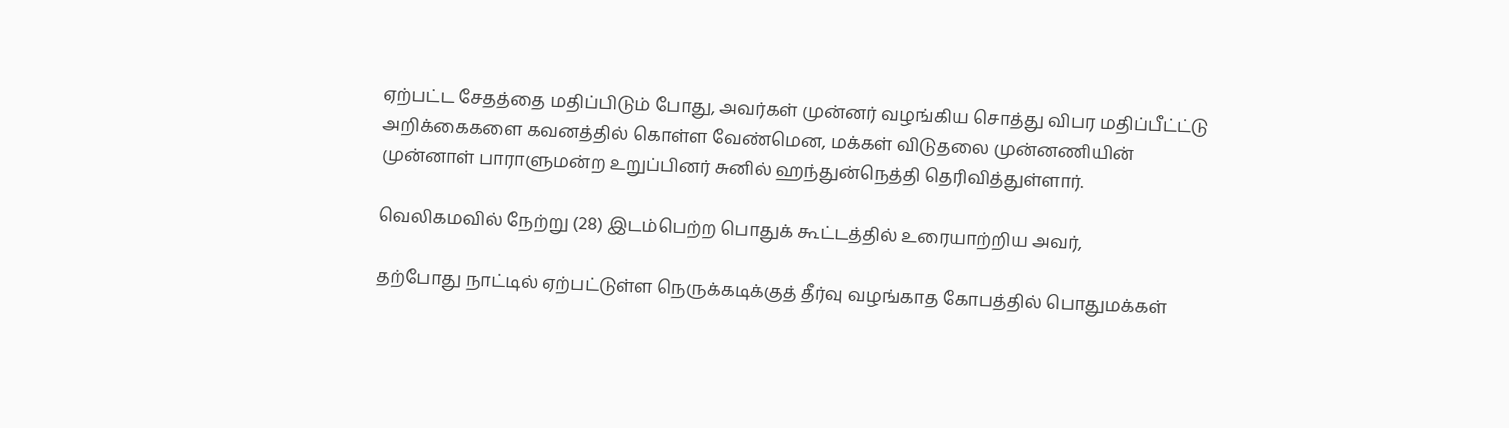ஏற்பட்ட சேதத்தை மதிப்பிடும் போது, அவர்கள் முன்னர் வழங்கிய சொத்து விபர மதிப்பீட்ட்டு அறிக்கைகளை கவனத்தில் கொள்ள வேண்மென, மக்கள் விடுதலை முன்னணியின் முன்னாள் பாராளுமன்ற உறுப்பினர் சுனில் ஹந்துன்நெத்தி தெரிவித்துள்ளார்.

வெலிகமவில் நேற்று (28) இடம்பெற்ற பொதுக் கூட்டத்தில் உரையாற்றிய அவர்,

தற்போது நாட்டில் ஏற்பட்டுள்ள நெருக்கடிக்குத் தீர்வு வழங்காத கோபத்தில் பொதுமக்கள்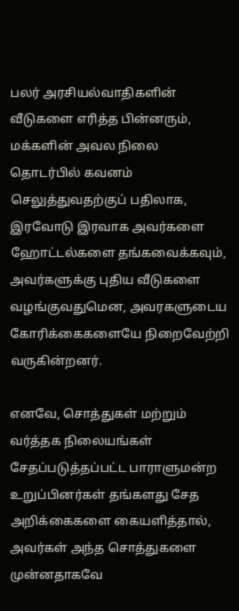பலர் அரசியல்வாதிகளின் வீடுகளை எரித்த பின்னரும், மக்களின் அவல நிலை தொடர்பில் கவனம் செலுத்துவதற்குப் பதிலாக, இரவோடு இரவாக அவர்களை ஹோட்டல்களை தங்கவைக்கவும், அவர்களுக்கு புதிய வீடுகளை வழங்குவதுமென, அவரகளுடைய கோரிக்கைகளையே நிறைவேற்றி வருகின்றனர்.

எனவே, சொத்துகள் மற்றும் வர்த்தக நிலையங்கள் சேதப்படுத்தப்பட்ட பாராளுமன்ற உறுப்பினர்கள் தங்களது சேத அறிக்கைகளை கையளித்தால், அவர்கள் அந்த சொத்துகளை முன்னதாகவே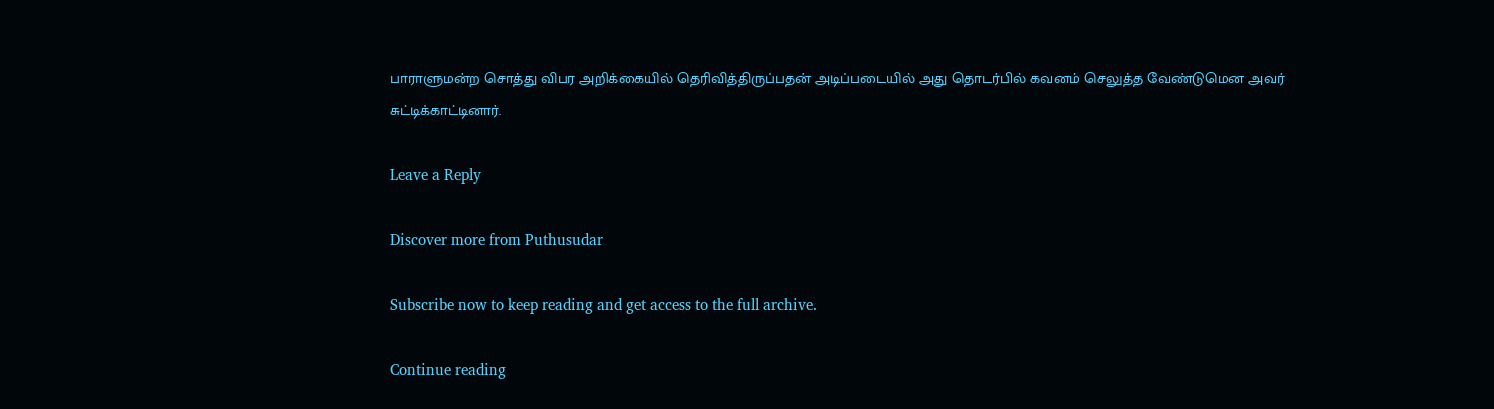பாராளுமன்ற சொத்து விபர அறிக்கையில் தெரிவித்திருப்பதன் அடிப்படையில் அது தொடர்பில் கவனம் செலுத்த வேண்டுமென அவர் சுட்டிக்காட்டினார்.

Leave a Reply

Discover more from Puthusudar

Subscribe now to keep reading and get access to the full archive.

Continue reading